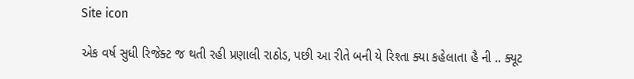Site icon

એક વર્ષ સુધી રિજેક્ટ જ થતી રહી પ્રણાલી રાઠોડ, પછી આ રીતે બની યે રિશ્તા ક્યા કહેલાતા હૈ ની .. ક્યૂટ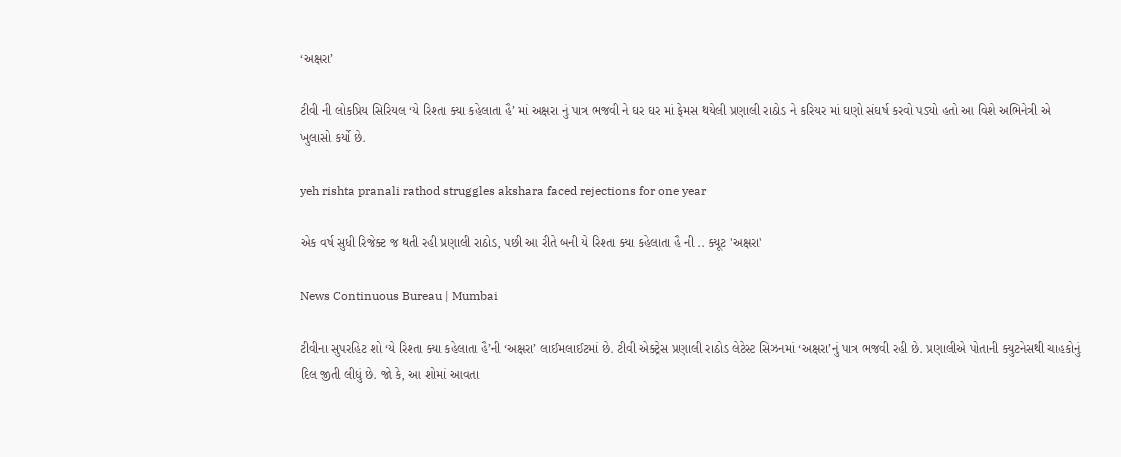‘અક્ષરા’

ટીવી ની લોકપ્રિય સિરિયલ ‘યે રિશ્તા ક્યા કહેલાતા હૈ’ માં અક્ષરા નું પાત્ર ભજવી ને ઘર ઘર માં ફેમસ થયેલી પ્રણાલી રાઠોડ ને કરિયર માં ઘણો સંઘર્ષ કરવો પડ્યો હતો આ વિશે અભિનેત્રી એ ખુલાસો કર્યો છે.

yeh rishta pranali rathod struggles akshara faced rejections for one year

એક વર્ષ સુધી રિજેક્ટ જ થતી રહી પ્રણાલી રાઠોડ, પછી આ રીતે બની યે રિશ્તા ક્યા કહેલાતા હૈ ની .. ક્યૂટ 'અક્ષરા'

News Continuous Bureau | Mumbai

ટીવીના સુપરહિટ શો ‘યે રિશ્તા ક્યા કહેલાતા હૈ’ની ‘અક્ષરા’ લાઈમલાઈટમાં છે. ટીવી એક્ટ્રેસ પ્રણાલી રાઠોડ લેટેસ્ટ સિઝનમાં ‘અક્ષરા’નું પાત્ર ભજવી રહી છે. પ્રણાલીએ પોતાની ક્યુટનેસથી ચાહકોનું દિલ જીતી લીધું છે. જો કે, આ શોમાં આવતા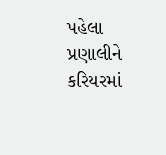પહેલા પ્રણાલીને કરિયરમાં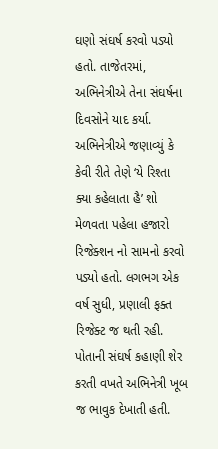ઘણો સંઘર્ષ કરવો પડ્યો હતો. તાજેતરમાં, અભિનેત્રીએ તેના સંઘર્ષના દિવસોને યાદ કર્યા. અભિનેત્રીએ જણાવ્યું કે કેવી રીતે તેણે ‘યે રિશ્તા ક્યા કહેલાતા હૈ’ શો મેળવતા પહેલા હજારો રિજેક્શન નો સામનો કરવો પડ્યો હતો. લગભગ એક વર્ષ સુધી, પ્રણાલી ફક્ત રિજેક્ટ જ થતી રહી. પોતાની સંઘર્ષ કહાણી શેર કરતી વખતે અભિનેત્રી ખૂબ જ ભાવુક દેખાતી હતી.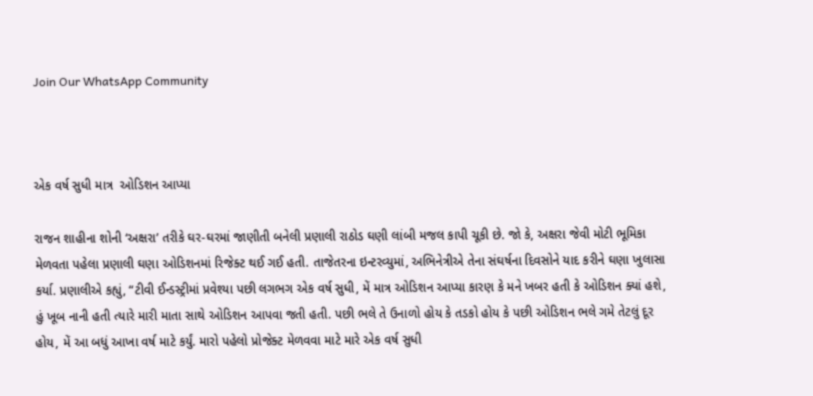Join Our WhatsApp Community



એક વર્ષ સુધી માત્ર  ઓડિશન આપ્યા

રાજન શાહીના શોની ‘અક્ષરા’ તરીકે ઘર-ઘરમાં જાણીતી બનેલી પ્રણાલી રાઠોડ ઘણી લાંબી મજલ કાપી ચૂકી છે. જો કે, અક્ષરા જેવી મોટી ભૂમિકા મેળવતા પહેલા પ્રણાલી ઘણા ઓડિશનમાં રિજેક્ટ થઈ ગઈ હતી. તાજેતરના ઇન્ટરવ્યુમાં, અભિનેત્રીએ તેના સંઘર્ષના દિવસોને યાદ કરીને ઘણા ખુલાસા કર્યા. પ્રણાલીએ કહ્યું, “ટીવી ઈન્ડસ્ટ્રીમાં પ્રવેશ્યા પછી લગભગ એક વર્ષ સુધી, મેં માત્ર ઓડિશન આપ્યા કારણ કે મને ખબર હતી કે ઓડિશન ક્યાં હશે, હું ખૂબ નાની હતી ત્યારે મારી માતા સાથે ઓડિશન આપવા જતી હતી. પછી ભલે તે ઉનાળો હોય કે તડકો હોય કે પછી ઓડિશન ભલે ગમે તેટલું દૂર હોય, મેં આ બધું આખા વર્ષ માટે કર્યું. મારો પહેલો પ્રોજેક્ટ મેળવવા માટે મારે એક વર્ષ સુધી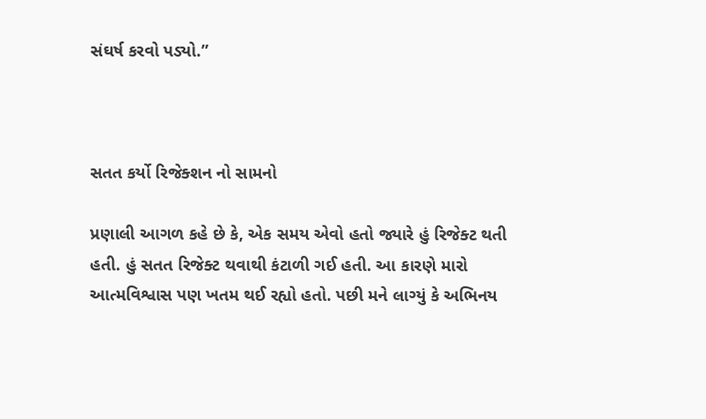સંઘર્ષ કરવો પડ્યો.”



સતત કર્યો રિજેક્શન નો સામનો

પ્રણાલી આગળ કહે છે કે, એક સમય એવો હતો જ્યારે હું રિજેક્ટ થતી હતી. હું સતત રિજેક્ટ થવાથી કંટાળી ગઈ હતી. આ કારણે મારો આત્મવિશ્વાસ પણ ખતમ થઈ રહ્યો હતો. પછી મને લાગ્યું કે અભિનય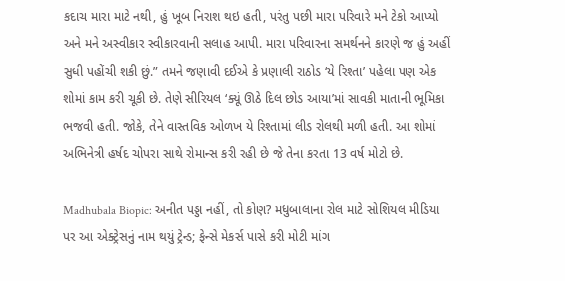કદાચ મારા માટે નથી, હું ખૂબ નિરાશ થઇ હતી, પરંતુ પછી મારા પરિવારે મને ટેકો આપ્યો અને મને અસ્વીકાર સ્વીકારવાની સલાહ આપી. મારા પરિવારના સમર્થનને કારણે જ હું અહીં સુધી પહોંચી શકી છું.” તમને જણાવી દઈએ કે પ્રણાલી રાઠોડ ‘યે રિશ્તા’ પહેલા પણ એક શોમાં કામ કરી ચૂકી છે. તેણે સીરિયલ ‘ક્યૂં ઊઠે દિલ છોડ આયા’માં સાવકી માતાની ભૂમિકા ભજવી હતી. જોકે, તેને વાસ્તવિક ઓળખ યે રિશ્તામાં લીડ રોલથી મળી હતી. આ શોમાં અભિનેત્રી હર્ષદ ચોપરા સાથે રોમાન્સ કરી રહી છે જે તેના કરતા 13 વર્ષ મોટો છે.

Madhubala Biopic: અનીત પડ્ડા નહીં, તો કોણ? મધુબાલાના રોલ માટે સોશિયલ મીડિયા પર આ એક્ટ્રેસનું નામ થયું ટ્રેન્ડ; ફેન્સે મેકર્સ પાસે કરી મોટી માંગ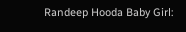Randeep Hooda Baby Girl: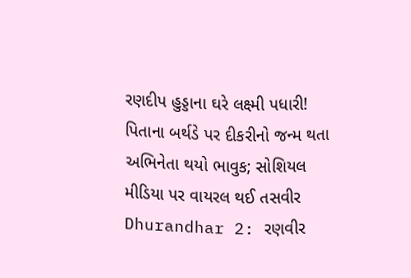રણદીપ હુડ્ડાના ઘરે લક્ષ્મી પધારી! પિતાના બર્થડે પર દીકરીનો જન્મ થતા અભિનેતા થયો ભાવુક; સોશિયલ મીડિયા પર વાયરલ થઈ તસવીર
Dhurandhar 2: રણવીર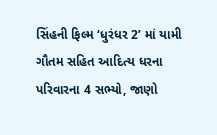સિંહની ફિલ્મ ‘ધુરંધર 2’ માં યામી ગૌતમ સહિત આદિત્ય ધરના પરિવારના 4 સભ્યો, જાણો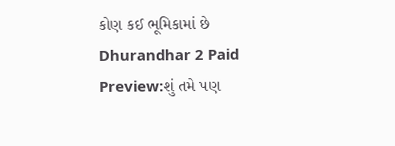કોણ કઈ ભૂમિકામાં છે
Dhurandhar 2 Paid Preview:શું તમે પણ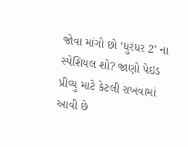જોવા માંગો છો ‘ધુરંધર 2’ ના સ્પેશિયલ શો? જાણો પેઇડ પ્રીવ્યુ માટે કેટલી રાખવામાં આવી છે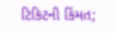ટિકિટની કિંમત;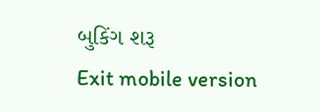બુકિંગ શરૂ
Exit mobile version